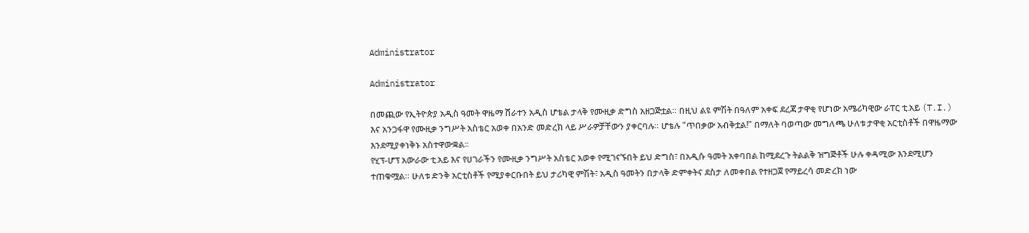Administrator

Administrator

በመጪው የኢትዮጵያ አዲስ ዓመት ዋዜማ ሸራተን አዲስ ሆቴል ታላቅ የሙዚቃ ድግስ አዘጋጅቷል። በዚህ ልዩ ምሽት በዓለም አቀፍ ደረጃ ታዋቂ የሆነው አሜሪካዊው ራፐር ቲ.አይ (T.I.) እና አንጋፋዋ የሙዚቃ ንግሥት አስቴር አወቀ በአንድ መድረክ ላይ ሥራዎቻቸውን ያቀርባሉ። ሆቴሉ "ጥበቃው አብቅቷል!" በማለት ባወጣው መግለጫ ሁለቱ ታዋቂ አርቲስቶች በዋዜማው እንደሚያቀነቅኑ አስተዋውቋል፡፡
የሂፕ-ሆፕ አውራው ቲ.አይ እና የሀገራችን የሙዚቃ ንግሥት አስቴር አወቀ የሚገናኙበት ይህ ድግስ፣ በአዲሱ ዓመት አቀባበል ከሚደረጉ ትልልቅ ዝግጅቶች ሁሉ ቀዳሚው እንደሚሆን ተጠቁሟል። ሁለቱ ድንቅ አርቲስቶች የሚያቀርቡበት ይህ ታሪካዊ ምሽት፣ አዲስ ዓመትን በታላቅ ድምቀትና ደስታ ለመቀበል የተዘጋጀ የማይረሳ መድረክ ነው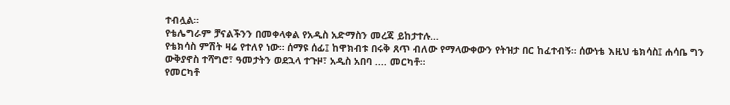ተብሏል።
የቴሌግራም ቻናልችንን በመቀላቀል የአዲስ አድማስን መረጃ ይከታተሉ…
የቴክሳስ ምሽት ዛሬ የተለየ ነው። ሰማዩ ሰፊ፤ ከዋክብቱ በሩቅ ጸጥ ብለው የማላውቀውን የትዝታ በር ከፈተብኝ። ሰውነቴ እዚህ ቴክሳስ፤ ሐሳቤ ግን ውቅያኖስ ተሻግሮ፣ ዓመታትን ወደኋላ ተጉዞ፣ አዲስ አበባ .... መርካቶ።
የመርካቶ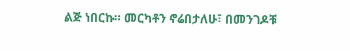ልጅ ነበርኩ። መርካቶን ኖሬበታለሁ፣ በመንገዶቹ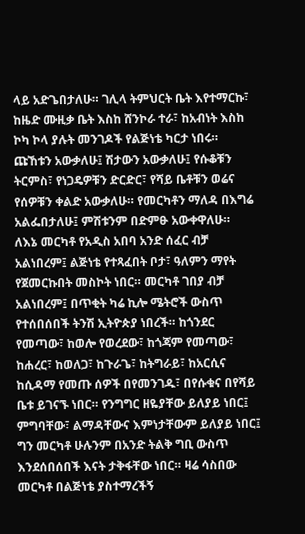ላይ አድጌበታለሁ። ገሊላ ትምህርት ቤት እየተማርኩ፣ ከዜድ ሙዚቃ ቤት እስከ ሸንኮራ ተራ፣ ከአብነት እስከ ኮካ ኮላ ያሉት መንገዶች የልጅነቴ ካርታ ነበሩ። ጩኸቱን አውቃለሁ፤ ሽታውን አውቃለሁ፤ የሱቆቹን ትርምስ፣ የነጋዴዎቹን ድርድር፣ የሻይ ቤቶቹን ወሬና የሰዎቹን ቀልድ አውቃለሁ። የመርካቶን ማለዳ በእግሬ አልፌበታለሁ፤ ምሽቱንም በድምፁ አውቀዋለሁ።
ለእኔ መርካቶ የአዲስ አበባ አንድ ሰፈር ብቻ አልነበረም፤ ልጅነቴ የተጻፈበት ቦታ፣ ዓለምን ማየት የጀመርኩበት መስኮት ነበር። መርካቶ ገበያ ብቻ አልነበረም፤ በጥቂት ካሬ ኪሎ ሜትሮች ውስጥ የተሰበሰበች ትንሽ ኢትዮጵያ ነበረች። ከጎንደር የመጣው፣ ከወሎ የወረደው፣ ከጎጃም የመጣው፣ ከሐረር፣ ከወለጋ፣ ከጉራጌ፣ ከትግራይ፣ ከአርሲና ከሲዳማ የመጡ ሰዎች በየመንገዱ፣ በየሱቁና በየሻይ ቤቱ ይገናኙ ነበር። የንግግር ዘዬያቸው ይለያይ ነበር፤ ምግባቸው፣ ልማዳቸውና እምነታቸውም ይለያይ ነበር፤ ግን መርካቶ ሁሉንም በአንድ ትልቅ ግቢ ውስጥ እንደሰበሰበች እናት ታቅፋቸው ነበር። ዛሬ ሳስበው
መርካቶ በልጅነቴ ያስተማረችኝ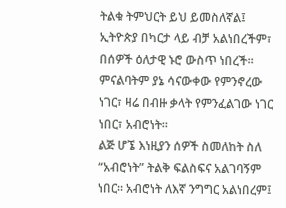ትልቁ ትምህርት ይህ ይመስለኛል፤ ኢትዮጵያ በካርታ ላይ ብቻ አልነበረችም፣ በሰዎች ዕለታዊ ኑሮ ውስጥ ነበረች። ምናልባትም ያኔ ሳናውቀው የምንኖረው ነገር፣ ዛሬ በብዙ ቃላት የምንፈልገው ነገር ነበር፣ አብሮነት።
ልጅ ሆኜ እነዚያን ሰዎች ስመለከት ስለ “አብሮነት” ትልቅ ፍልስፍና አልገባኝም ነበር። አብሮነት ለእኛ ንግግር አልነበረም፤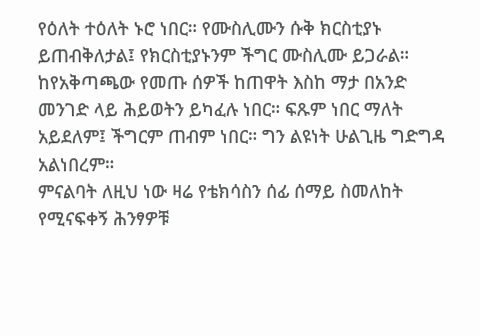የዕለት ተዕለት ኑሮ ነበር። የሙስሊሙን ሱቅ ክርስቲያኑ ይጠብቅለታል፤ የክርስቲያኑንም ችግር ሙስሊሙ ይጋራል። ከየአቅጣጫው የመጡ ሰዎች ከጠዋት እስከ ማታ በአንድ መንገድ ላይ ሕይወትን ይካፈሉ ነበር። ፍጹም ነበር ማለት አይደለም፤ ችግርም ጠብም ነበር። ግን ልዩነት ሁልጊዜ ግድግዳ አልነበረም።
ምናልባት ለዚህ ነው ዛሬ የቴክሳስን ሰፊ ሰማይ ስመለከት የሚናፍቀኝ ሕንፃዎቹ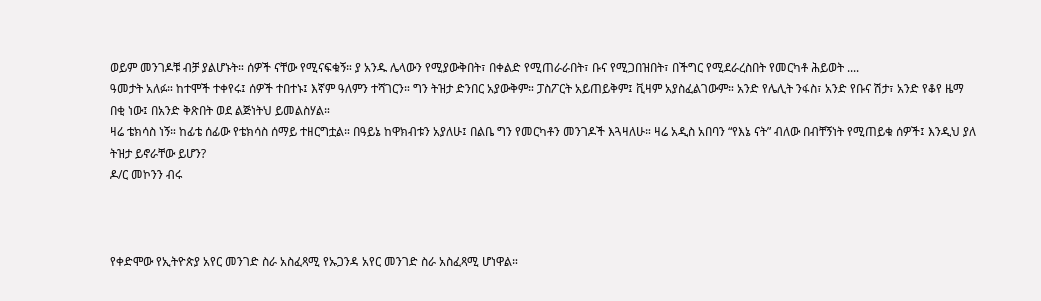ወይም መንገዶቹ ብቻ ያልሆኑት። ሰዎች ናቸው የሚናፍቁኝ። ያ አንዱ ሌላውን የሚያውቅበት፣ በቀልድ የሚጠራራበት፣ ቡና የሚጋበዝበት፣ በችግር የሚደራረስበት የመርካቶ ሕይወት ....
ዓመታት አለፉ። ከተሞች ተቀየሩ፤ ሰዎች ተበተኑ፤ እኛም ዓለምን ተሻገርን። ግን ትዝታ ድንበር አያውቅም። ፓስፖርት አይጠይቅም፤ ቪዛም አያስፈልገውም። አንድ የሌሊት ንፋስ፣ አንድ የቡና ሽታ፣ አንድ የቆየ ዜማ በቂ ነው፤ በአንድ ቅጽበት ወደ ልጅነትህ ይመልስሃል።
ዛሬ ቴክሳስ ነኝ። ከፊቴ ሰፊው የቴክሳስ ሰማይ ተዘርግቷል። በዓይኔ ከዋክብቱን አያለሁ፤ በልቤ ግን የመርካቶን መንገዶች እጓዛለሁ። ዛሬ አዲስ አበባን “የእኔ ናት” ብለው በብቸኝነት የሚጠይቁ ሰዎች፤ እንዲህ ያለ ትዝታ ይኖራቸው ይሆን?
ዶ/ር መኮንን ብሩ



የቀድሞው የኢትዮጵያ አየር መንገድ ስራ አስፈጻሚ የኡጋንዳ አየር መንገድ ስራ አስፈጻሚ ሆነዋል።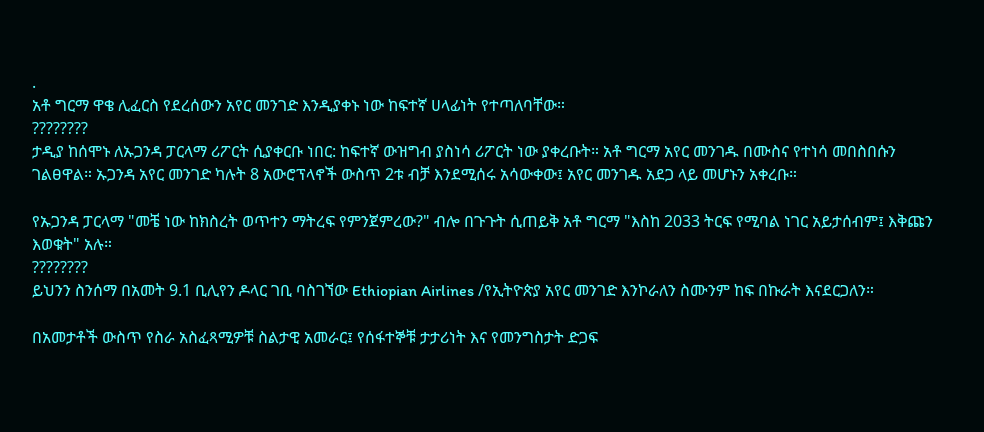.
አቶ ግርማ ዋቄ ሊፈርስ የደረሰውን አየር መንገድ እንዲያቀኑ ነው ከፍተኛ ሀላፊነት የተጣለባቸው።
????????
ታዲያ ከሰሞኑ ለኡጋንዳ ፓርላማ ሪፖርት ሲያቀርቡ ነበር: ከፍተኛ ውዝግብ ያስነሳ ሪፖርት ነው ያቀረቡት። አቶ ግርማ አየር መንገዱ በሙስና የተነሳ መበስበሱን ገልፀዋል። ኡጋንዳ አየር መንገድ ካሉት 8 አውሮፕላኖች ውስጥ 2ቱ ብቻ እንደሚሰሩ አሳውቀው፤ አየር መንገዱ አደጋ ላይ መሆኑን አቀረቡ።

የኡጋንዳ ፓርላማ "መቼ ነው ከክስረት ወጥተን ማትረፍ የምንጀምረው?" ብሎ በጉጉት ሲጠይቅ አቶ ግርማ "እስከ 2033 ትርፍ የሚባል ነገር አይታሰብም፤ እቅጩን እወቁት" አሉ።
????????
ይህንን ስንሰማ በአመት 9.1 ቢሊየን ዶላር ገቢ ባስገኘው Ethiopian Airlines /የኢትዮጵያ አየር መንገድ እንኮራለን ስሙንም ከፍ በኩራት እናደርጋለን።

በአመታቶች ውስጥ የስራ አስፈጻሚዎቹ ስልታዊ አመራር፤ የሰፋተኞቹ ታታሪነት እና የመንግስታት ድጋፍ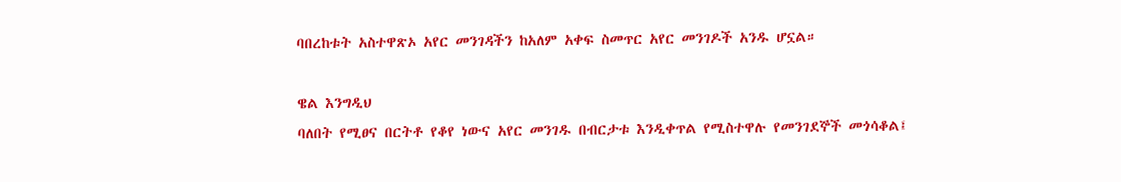ባበረከቱት አስተዋጽኦ አየር መንገዳችን ከአለም አቀፍ ስመጥር አየር መንገዶች አንዱ ሆኗል።

ዌል እንግዲህ
ባለበት የሚፀና በርትቶ የቆየ ነውና አየር መንገዱ በብርታቱ እንዲቀጥል የሚስተዋሉ የመንገደኞች መጎሳቆል፤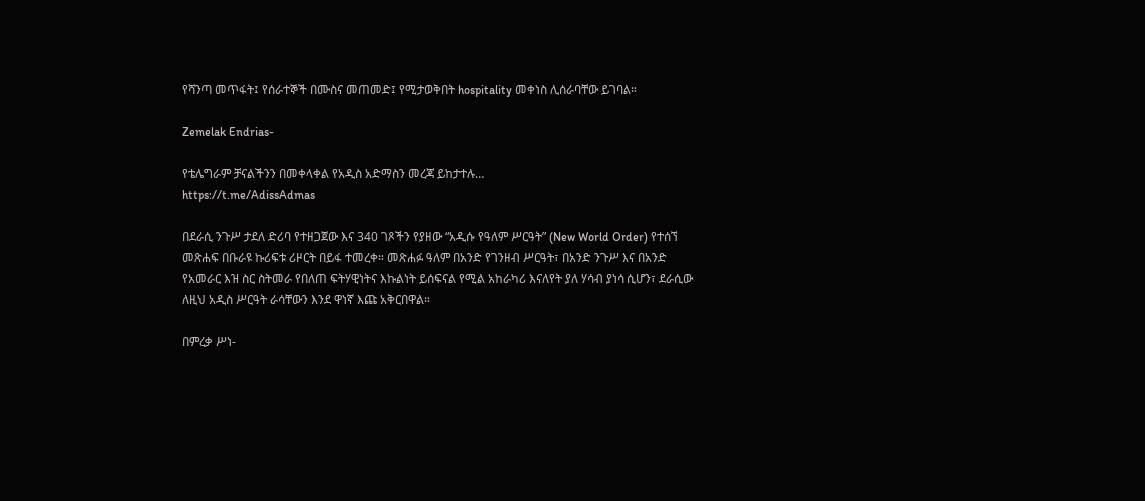የሻንጣ መጥፋት፤ የሰራተኞች በሙስና መጠመድ፤ የሚታወቅበት hospitality መቀነስ ሊሰራባቸው ይገባል።

Zemelak Endrias-

የቴሌግራም ቻናልችንን በመቀላቀል የአዲስ አድማስን መረጃ ይከታተሉ…
https://t.me/AdissAdmas

በደራሲ ንጉሥ ታደለ ድሪባ የተዘጋጀው እና 340 ገጾችን የያዘው “አዲሱ የዓለም ሥርዓት” (New World Order) የተሰኘ መጽሐፍ በቡራዩ ኩሪፍቱ ሪዞርት በይፋ ተመረቀ። መጽሐፉ ዓለም በአንድ የገንዘብ ሥርዓት፣ በአንድ ንጉሥ እና በአንድ የአመራር እዝ ስር ስትመራ የበለጠ ፍትሃዊነትና እኩልነት ይሰፍናል የሚል አከራካሪ እናለየት ያለ ሃሳብ ያነሳ ሲሆን፣ ደራሲው ለዚህ አዲስ ሥርዓት ራሳቸውን እንደ ዋነኛ እጩ አቅርበዋል።

በምረቃ ሥነ-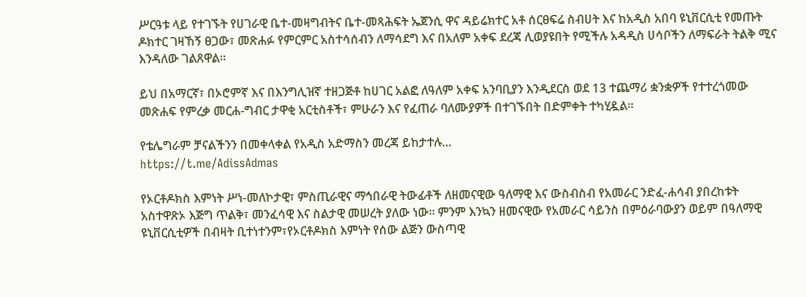ሥርዓቱ ላይ የተገኙት የሀገራዊ ቤተ-መዛግብትና ቤተ-መጻሕፍት ኤጀንሲ ዋና ዳይሬክተር አቶ ሰርፀፍሬ ስብሀት እና ከአዲስ አበባ ዩኒቨርሲቲ የመጡት ዶክተር ገዛኸኝ ፀጋው፣ መጽሐፉ የምርምር አስተሳሰብን ለማሳደግ እና በአለም አቀፍ ደረጃ ሊወያዩበት የሚችሉ አዳዲስ ሀሳቦችን ለማፍራት ትልቅ ሚና እንዳለው ገልጸዋል።

ይህ በአማርኛ፣ በኦሮምኛ እና በእንግሊዝኛ ተዘጋጅቶ ከሀገር አልፎ ለዓለም አቀፍ አንባቢያን እንዲደርስ ወደ 13 ተጨማሪ ቋንቋዎች የተተረጎመው መጽሐፍ የምረቃ መርሐ-ግብር ታዋቂ አርቲስቶች፣ ምሁራን እና የፈጠራ ባለሙያዎች በተገኙበት በድምቀት ተካሂዷል።

የቴሌግራም ቻናልችንን በመቀላቀል የአዲስ አድማስን መረጃ ይከታተሉ…
https://t.me/AdissAdmas

የኦርቶዶክስ እምነት ሥነ-መለኮታዊ፣ ምስጢራዊና ማኅበራዊ ትውፊቶች ለዘመናዊው ዓለማዊ እና ውስብስብ የአመራር ንድፈ-ሐሳብ ያበረከቱት አስተዋጽኦ እጅግ ጥልቅ፣ መንፈሳዊ እና ስልታዊ መሠረት ያለው ነው። ምንም እንኳን ዘመናዊው የአመራር ሳይንስ በምዕራባውያን ወይም በዓለማዊ ዩኒቨርሲቲዎች በብዛት ቢተነተንም፣የኦርቶዶክስ እምነት የሰው ልጅን ውስጣዊ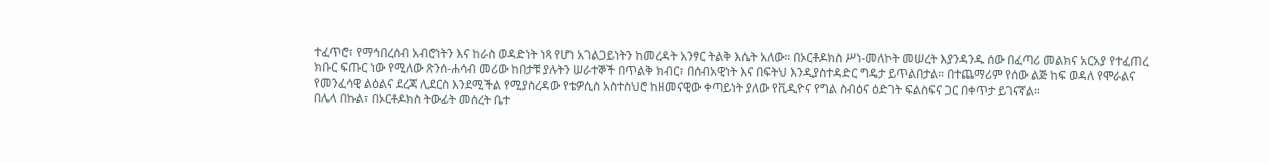ተፈጥሮ፣ የማኅበረሰብ አብሮነትን እና ከራስ ወዳድነት ነጻ የሆነ አገልጋይነትን ከመረዳት አንፃር ትልቅ እሴት አለው። በኦርቶዶክስ ሥነ-መለኮት መሠረት እያንዳንዱ ሰው በፈጣሪ መልክና አርአያ የተፈጠረ ክቡር ፍጡር ነው የሚለው ጽንሰ-ሐሳብ መሪው ከበታቹ ያሉትን ሠራተኞች በጥልቅ ክብር፣ በሰብአዊነት እና በፍትህ እንዲያስተዳድር ግዴታ ይጥልበታል። በተጨማሪም የሰው ልጅ ከፍ ወዳለ የሞራልና የመንፈሳዊ ልዕልና ደረጃ ሊደርስ እንደሚችል የሚያስረዳው የቴዎሲስ አስተስህሮ ከዘመናዊው ቀጣይነት ያለው የቪዲዮና የግል ስብዕና ዕድገት ፍልስፍና ጋር በቀጥታ ይገናኛል።
በሌላ በኩል፣ በኦርቶዶክስ ትውፊት መሰረት ቤተ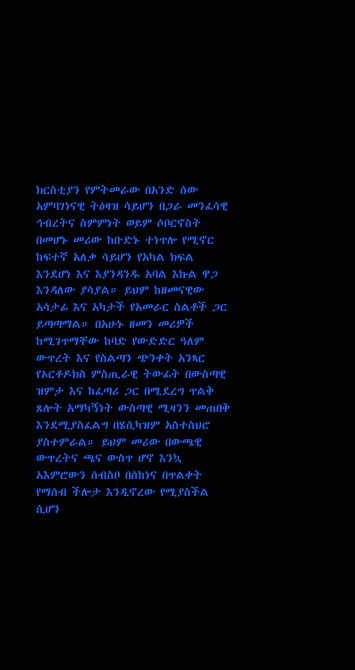ክርስቲያን የምትመራው በአንድ ሰው አምባገነናዊ ትዕዛዝ ሳይሆን በጋራ መንፈሳዊ ኅብረትና ስምምነት ወይም ሶቦርኖስት በመሆኑ መሪው ከቡድኑ ተነጥሎ የሚኖር ከፍተኛ አለቃ ሳይሆን የአካል ክፍል እንደሆነ እና እያንዳንዱ አባል እኩል ዋጋ እንዳለው ያሳያል። ይህም ከዘመናዊው አሳታፊ እና አካታች የአመራር ስልቶች ጋር ይጣጣማል። በአሁኑ ዘመን መሪዎች ከሚገጥማቸው ከባድ የውድድር ዓለም ውጥረት እና የስልጣን ጭንቀት አንጻር የኦርቶዶክስ ምስጢራዊ ትውፊት በውስጣዊ ዝምታ እና ከፈጣሪ ጋር በሚደረግ ጥልቅ ጸሎት አማካኝነት ውስጣዊ ሚዛንን መጠበቅ እንደሚያስፈልግ በሄሲካዝም አስተስህሮ ያስተምራል። ይህም መሪው በውጫዊ ውጥረትና ጫና ውስጥ ሆኖ እንኳ አእምሮውን ሰብስቦ በሰከነና በጥልቀት የማሰብ ችሎታ እንዲኖረው የሚያስችል ሲሆን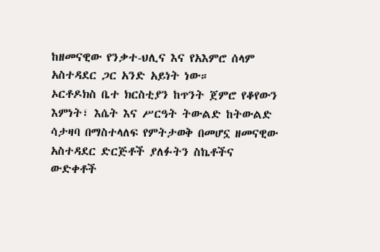ከዘመናዊው የንቃተ-ህሊና እና የአእምሮ ሰላም አስተዳደር ጋር አንድ አይነት ነው።
ኦርቶዶክስ ቤተ ክርስቲያን ከጥንት ጀምሮ የቆየውን እምነት፣ እሴት እና ሥርዓት ትውልድ ከትውልድ ሳታዛባ በማስተላለፍ የምትታወቅ በመሆኗ ዘመናዊው አስተዳደር ድርጅቶች ያለፉትን ስኬቶችና ውድቀቶች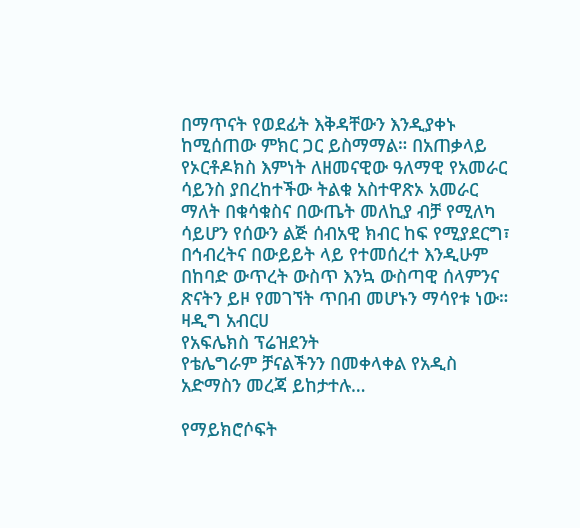በማጥናት የወደፊት እቅዳቸውን እንዲያቀኑ ከሚሰጠው ምክር ጋር ይስማማል። በአጠቃላይ የኦርቶዶክስ እምነት ለዘመናዊው ዓለማዊ የአመራር ሳይንስ ያበረከተችው ትልቁ አስተዋጽኦ አመራር ማለት በቁሳቁስና በውጤት መለኪያ ብቻ የሚለካ ሳይሆን የሰውን ልጅ ሰብአዊ ክብር ከፍ የሚያደርግ፣ በኅብረትና በውይይት ላይ የተመሰረተ እንዲሁም በከባድ ውጥረት ውስጥ እንኳ ውስጣዊ ሰላምንና ጽናትን ይዞ የመገኘት ጥበብ መሆኑን ማሳየቱ ነው።
ዛዲግ አብርሀ
የአፍሌክስ ፕሬዝደንት
የቴሌግራም ቻናልችንን በመቀላቀል የአዲስ አድማስን መረጃ ይከታተሉ…

የማይክሮሶፍት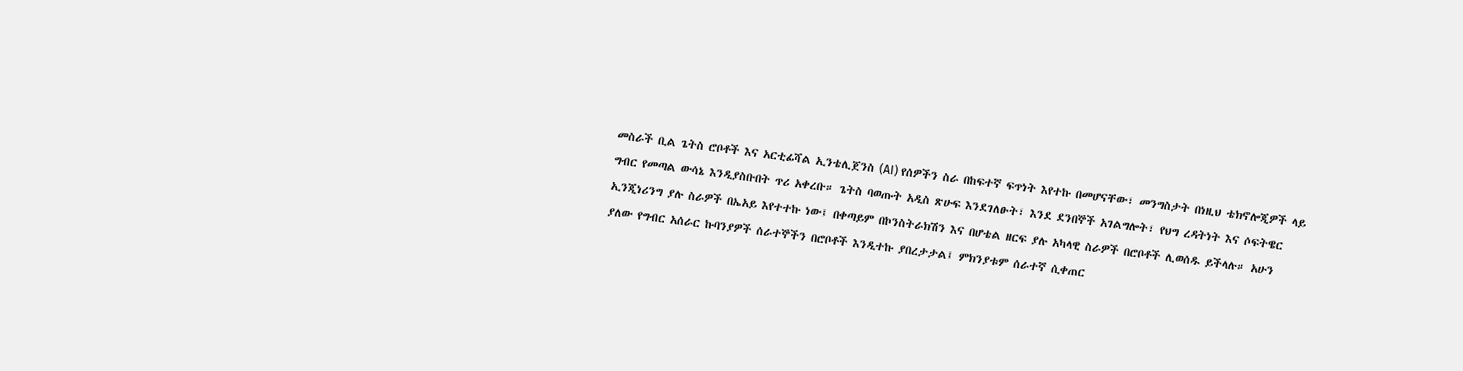መስራች ቢል ጌትስ ሮቦቶች እና አርቲፊሻል ኢንቴሊጀንስ (AI) የሰዎችን ስራ በከፍተኛ ፍጥነት እየተኩ በመሆናቸው፣ መንግስታት በነዚህ ቴክኖሎጂዎች ላይ ግብር የመጣል ውሳኔ እንዲያስቡበት ጥሪ አቀረቡ። ጌትስ ባወጡት አዲስ ጽሁፍ እንደገለፁት፣ እንደ ደንበኞች አገልግሎት፣ የህግ ረዳትነት እና ሶፍትዌር ኢንጂነሪንግ ያሉ ስራዎች በኤአይ እየተተኩ ነው፤ በቀጣይም በኮንስትራክሽን እና በሆቴል ዘርፍ ያሉ አካላዊ ስራዎች በሮቦቶች ሊወሰዱ ይችላሉ። አሁን ያለው የግብር አሰራር ኩባንያዎች ሰራተኞችን በሮቦቶች እንዲተኩ ያበረታታል፤ ምክንያቱም ሰራተኛ ሲቀጠር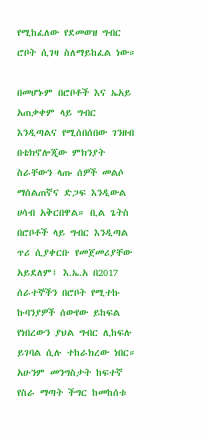የሚከፈለው የደመወዝ ግብር ሮቦት ሲገዛ ስለማይከፈል ነው።

በመሆኑም በሮቦቶች እና ኤአይ አጠቃቀም ላይ ግብር እንዲጣልና የሚሰበሰበው ገንዘብ በቴክኖሎጂው ምክንያት ስራቸውን ላጡ ሰዎች መልሶ ማሰልጠኛና ድጋፍ እንዲውል ሀሳብ አቅርበዋል። ቢል ጌትስ በሮቦቶች ላይ ግብር እንዲጣል ጥሪ ሲያቀርቡ የመጀመሪያቸው አይደለም፤ እ.ኤ.አ በ2017 ሰራተኞችን በሮቦት የሚተኩ ኩባንያዎች ሰውየው ይከፍል የነበረውን ያህል ግብር ሊከፍሉ ይገባል ሲሉ ተከራክረው ነበር። አሁንም መንግስታት ከፍተኛ የስራ ማጣት ችግር ከመከሰቱ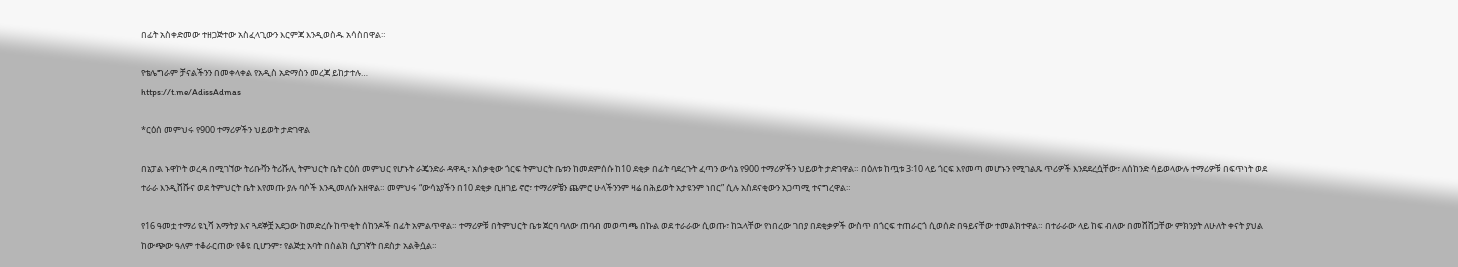በፊት አስቀድመው ተዘጋጅተው አስፈላጊውን እርምጃ እንዲወስዱ አሳስበዋል።

የቴሌግራም ቻናልችንን በመቀላቀል የአዲስ አድማስን መረጃ ይከታተሉ…
https://t.me/AdissAdmas

*ርዕሰ መምህሩ የ900 ተማሪዎችን ህይወት ታድገዋል

በኔፓል ኑዋኮት ወረዳ በሚገኘው ትሪቡቫን ትሪሹሊ ትምህርት ቤት ርዕሰ መምህር የሆኑት ራጄንድራ ዳዋዲ፣ አሰቃቂው ጎርፍ ትምህርት ቤቱን ከመደምሰሱ ከ10 ደቂቃ በፊት ባደረጉት ፈጣን ውሳኔ የ900 ተማሪዎችን ህይወት ታድገዋል። በዕለቱ ከጧቱ 3፡10 ላይ ጎርፍ እየመጣ መሆኑን የሚገልጹ ጥሪዎች እንደደረሷቸው፣ ለሰከንድ ሳይወላውሉ ተማሪዎቹ በፍጥነት ወደ ተራራ እንዲሸሹና ወደ ትምህርት ቤት እየመጡ ያሉ ባሶች እንዲመለሱ አዘዋል። መምህሩ “ውሳኔያችን በ10 ደቂቃ ቢዘገይ ኖሮ፣ ተማሪዎቼን ጨምሮ ሁላችንንም ዛሬ በሕይወት አታዩንም ነበር” ሲሉ አስደናቂውን አጋጣሚ ተናግረዋል።

የ16 ዓመቷ ተማሪ ዩኒሻ አማትያ እና ጓደኞቿ አደጋው ከመድረሱ ከጥቂት ሰከንዶች በፊት አምልጥዋል። ተማሪዎቹ በትምህርት ቤቱ ጀርባ ባለው ጠባብ መወጣጫ በኩል ወደ ተራራው ሲወጡ፣ ከኋላቸው የነበረው ገበያ በደቂቃዎች ውስጥ በጎርፍ ተጠራርጎ ሲወሰድ በዓይናቸው ተመልክተዋል። በተራራው ላይ ከፍ ብለው በመሸሸጋቸው ምክንያት ለሁለት ቀናት ያህል ከውጭው ዓለም ተቆራርጠው የቆዩ ቢሆንም፣ የልጅቷ አባት በስልክ ሲያገኛት በደስታ አልቅሷል።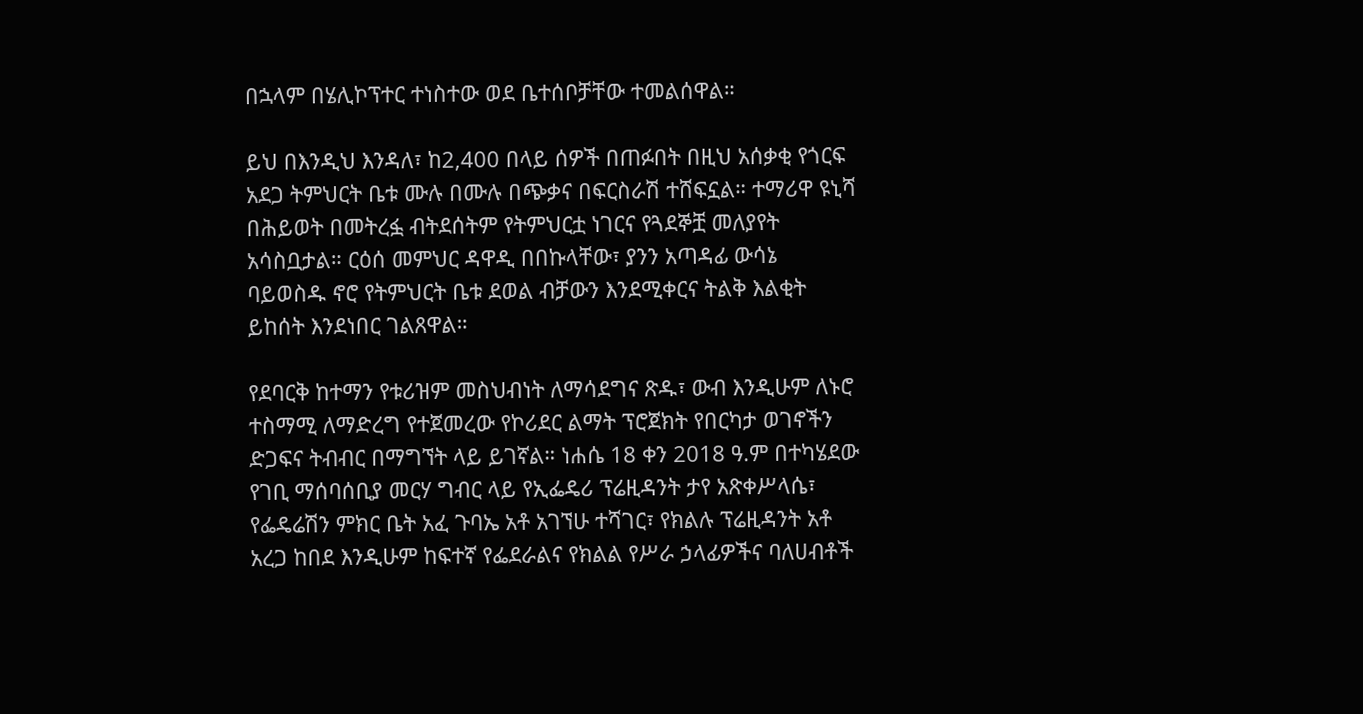በኋላም በሄሊኮፕተር ተነስተው ወደ ቤተሰቦቻቸው ተመልሰዋል።

ይህ በእንዲህ እንዳለ፣ ከ2,400 በላይ ሰዎች በጠፉበት በዚህ አሰቃቂ የጎርፍ አደጋ ትምህርት ቤቱ ሙሉ በሙሉ በጭቃና በፍርስራሽ ተሸፍኗል። ተማሪዋ ዩኒሻ በሕይወት በመትረፏ ብትደሰትም የትምህርቷ ነገርና የጓደኞቿ መለያየት አሳስቧታል። ርዕሰ መምህር ዳዋዲ በበኩላቸው፣ ያንን አጣዳፊ ውሳኔ ባይወስዱ ኖሮ የትምህርት ቤቱ ደወል ብቻውን እንደሚቀርና ትልቅ እልቂት ይከሰት እንደነበር ገልጸዋል።

የደባርቅ ከተማን የቱሪዝም መስህብነት ለማሳደግና ጽዱ፣ ውብ እንዲሁም ለኑሮ ተስማሚ ለማድረግ የተጀመረው የኮሪደር ልማት ፕሮጀክት የበርካታ ወገኖችን ድጋፍና ትብብር በማግኘት ላይ ይገኛል። ነሐሴ 18 ቀን 2018 ዓ.ም በተካሄደው የገቢ ማሰባሰቢያ መርሃ ግብር ላይ የኢፌዴሪ ፕሬዚዳንት ታየ አጽቀሥላሴ፣ የፌዴሬሽን ምክር ቤት አፈ ጉባኤ አቶ አገኘሁ ተሻገር፣ የክልሉ ፕሬዚዳንት አቶ አረጋ ከበደ እንዲሁም ከፍተኛ የፌደራልና የክልል የሥራ ኃላፊዎችና ባለሀብቶች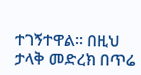ተገኝተዋል። በዚህ ታላቅ መድረክ በጥሬ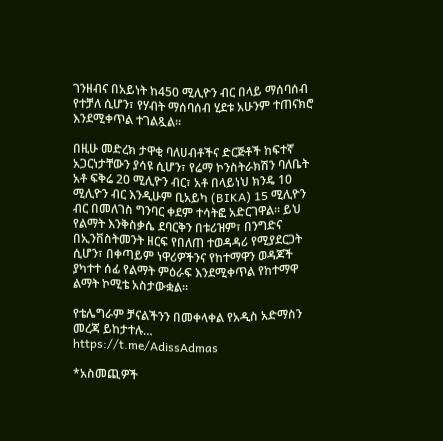ገንዘብና በአይነት ከ450 ሚሊዮን ብር በላይ ማሰባሰብ የተቻለ ሲሆን፣ የሃብት ማሰባሰብ ሂደቱ አሁንም ተጠናክሮ እንደሚቀጥል ተገልጿል።

በዚሁ መድረክ ታዋቂ ባለሀብቶችና ድርጅቶች ከፍተኛ አጋርነታቸውን ያሳዩ ሲሆን፣ የሬማ ኮንስትራክሽን ባለቤት አቶ ፍቅሬ 20 ሚሊዮን ብር፣ አቶ በላይነህ ክንዴ 10 ሚሊዮን ብር እንዲሁም ቢአይካ (BIKA) 15 ሚሊዮን ብር በመለገስ ግንባር ቀደም ተሳትፎ አድርገዋል። ይህ የልማት እንቅስቃሴ ደባርቅን በቱሪዝም፣ በንግድና በኢንቨስትመንት ዘርፍ የበለጠ ተወዳዳሪ የሚያደርጋት ሲሆን፣ በቀጣይም ነዋሪዎችንና የከተማዋን ወዳጆች ያካተተ ሰፊ የልማት ምዕራፍ እንደሚቀጥል የከተማዋ ልማት ኮሚቴ አስታውቋል።

የቴሌግራም ቻናልችንን በመቀላቀል የአዲስ አድማስን መረጃ ይከታተሉ…
https://t.me/AdissAdmas

*አስመጪዎች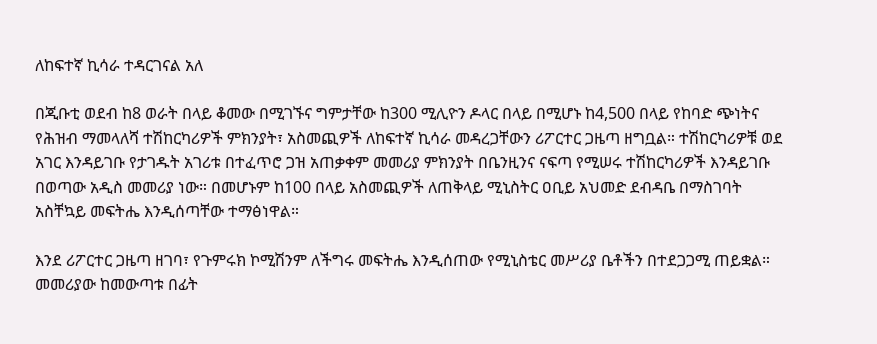ለከፍተኛ ኪሳራ ተዳርገናል አለ

በጂቡቲ ወደብ ከ8 ወራት በላይ ቆመው በሚገኙና ግምታቸው ከ300 ሚሊዮን ዶላር በላይ በሚሆኑ ከ4,500 በላይ የከባድ ጭነትና የሕዝብ ማመላለሻ ተሽከርካሪዎች ምክንያት፣ አስመጪዎች ለከፍተኛ ኪሳራ መዳረጋቸውን ሪፖርተር ጋዜጣ ዘግቧል። ተሽከርካሪዎቹ ወደ አገር እንዳይገቡ የታገዱት አገሪቱ በተፈጥሮ ጋዝ አጠቃቀም መመሪያ ምክንያት በቤንዚንና ናፍጣ የሚሠሩ ተሽከርካሪዎች እንዳይገቡ በወጣው አዲስ መመሪያ ነው። በመሆኑም ከ100 በላይ አስመጪዎች ለጠቅላይ ሚኒስትር ዐቢይ አህመድ ደብዳቤ በማስገባት አስቸኳይ መፍትሔ እንዲሰጣቸው ተማፅነዋል።

እንደ ሪፖርተር ጋዜጣ ዘገባ፣ የጉምሩክ ኮሚሽንም ለችግሩ መፍትሔ እንዲሰጠው የሚኒስቴር መሥሪያ ቤቶችን በተደጋጋሚ ጠይቋል። መመሪያው ከመውጣቱ በፊት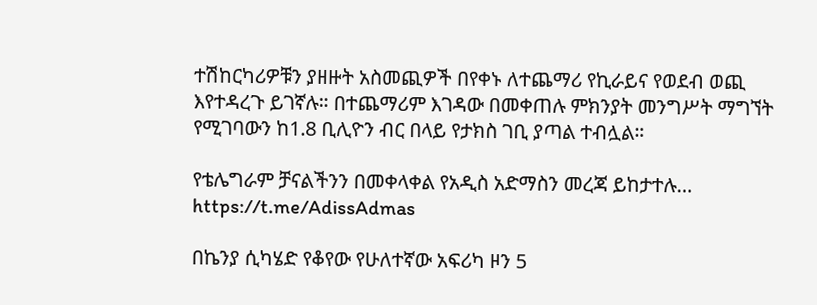ተሽከርካሪዎቹን ያዘዙት አስመጪዎች በየቀኑ ለተጨማሪ የኪራይና የወደብ ወጪ እየተዳረጉ ይገኛሉ። በተጨማሪም እገዳው በመቀጠሉ ምክንያት መንግሥት ማግኘት የሚገባውን ከ1.8 ቢሊዮን ብር በላይ የታክስ ገቢ ያጣል ተብሏል።

የቴሌግራም ቻናልችንን በመቀላቀል የአዲስ አድማስን መረጃ ይከታተሉ…
https://t.me/AdissAdmas

በኬንያ ሲካሄድ የቆየው የሁለተኛው አፍሪካ ዞን 5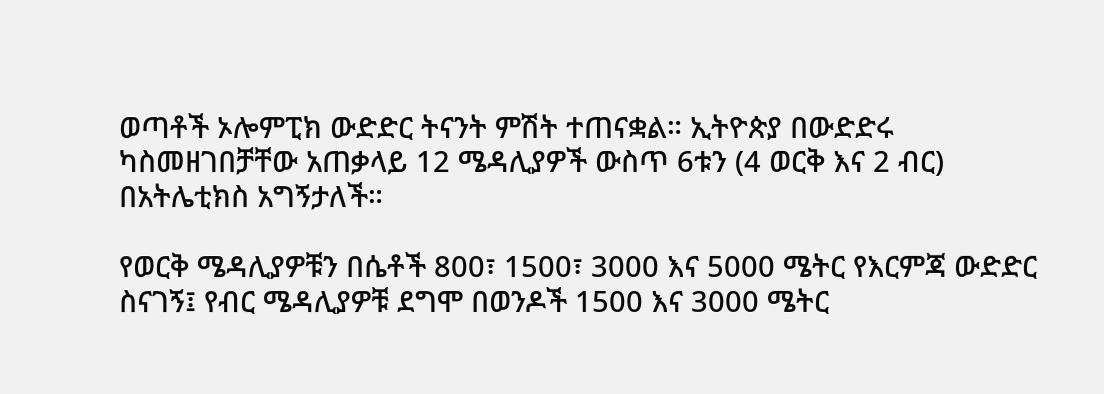ወጣቶች ኦሎምፒክ ውድድር ትናንት ምሽት ተጠናቋል። ኢትዮጵያ በውድድሩ ካስመዘገበቻቸው አጠቃላይ 12 ሜዳሊያዎች ውስጥ 6ቱን (4 ወርቅ እና 2 ብር) በአትሌቲክስ አግኝታለች።

የወርቅ ሜዳሊያዎቹን በሴቶች 800፣ 1500፣ 3000 እና 5000 ሜትር የእርምጃ ውድድር ስናገኝ፤ የብር ሜዳሊያዎቹ ደግሞ በወንዶች 1500 እና 3000 ሜትር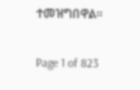ተመዝግበዋል።

Page 1 of 823